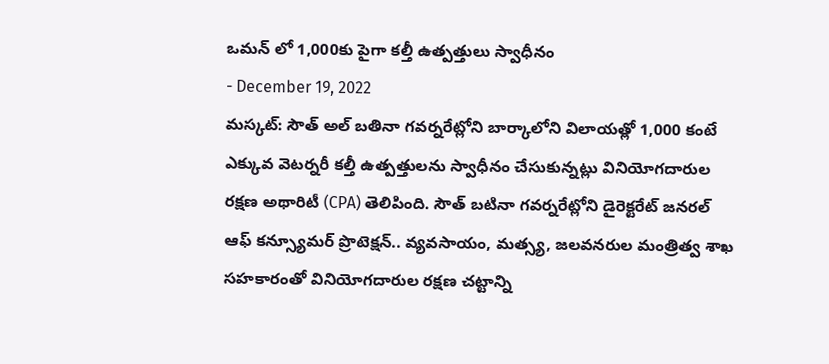ఒమన్ లో 1,000కు పైగా కల్తీ ఉత్పత్తులు స్వాధీనం
- December 19, 2022
మస్కట్: సౌత్ అల్ బతినా గవర్నరేట్లోని బార్కాలోని విలాయత్లో 1,000 కంటే ఎక్కువ వెటర్నరీ కల్తీ ఉత్పత్తులను స్వాధీనం చేసుకున్నట్లు వినియోగదారుల రక్షణ అథారిటీ (CPA) తెలిపింది. సౌత్ బటినా గవర్నరేట్లోని డైరెక్టరేట్ జనరల్ ఆఫ్ కన్స్యూమర్ ప్రొటెక్షన్.. వ్యవసాయం, మత్స్య, జలవనరుల మంత్రిత్వ శాఖ సహకారంతో వినియోగదారుల రక్షణ చట్టాన్ని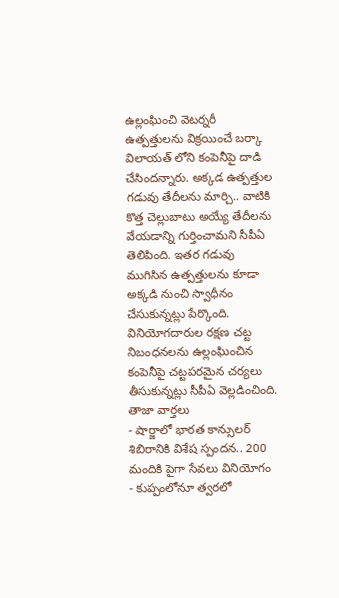ఉల్లంఘించి వెటర్నరీ ఉత్పత్తులను విక్రయించే బర్కా విలాయత్ లోని కంపెనీపై దాడి చేసిందన్నారు. అక్కడ ఉత్పత్తుల గడువు తేదీలను మార్చి.. వాటికి కొత్త చెల్లుబాటు అయ్యే తేదీలను వేయడాన్ని గుర్తించామని సీపీఏ తెలిపింది. ఇతర గడువు ముగిసిన ఉత్పత్తులను కూడా అక్కడి నుంచి స్వాధీనం చేసుకున్నట్లు పేర్కొంది. వినియోగదారుల రక్షణ చట్ట నిబంధనలను ఉల్లంఘించిన కంపెనీపై చట్టపరమైన చర్యలు తీసుకున్నట్లు సీపీఏ వెల్లడించింది.
తాజా వార్తలు
- షార్జాలో భారత కాన్సులర్ శిబిరానికి విశేష స్పందన.. 200 మందికి పైగా సేవలు వినియోగం
- కుప్పంలోనూ త్వరలో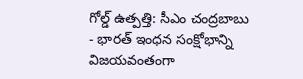గోల్డ్ ఉత్పత్తి: సీఎం చంద్రబాబు
- భారత్ ఇంధన సంక్షోభాన్ని విజయవంతంగా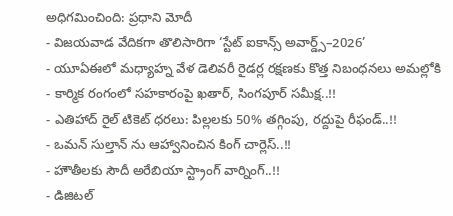అధిగమించింది: ప్రధాని మోదీ
- విజయవాడ వేదికగా తొలిసారిగా ‘స్టేట్ ఐకాన్స్ అవార్డ్స్–2026’
- యూఏఈలో మధ్యాహ్న వేళ డెలివరీ రైడర్ల రక్షణకు కొత్త నిబంధనలు అమల్లోకి
- కార్మిక రంగంలో సహకారంపై ఖతార్, సింగపూర్ సమీక్ష..!!
- ఎతిహాద్ రైల్ టికెట్ ధరలు: పిల్లలకు 50% తగ్గింపు, రద్దుపై రీఫండ్..!!
- ఒమన్ సుల్తాన్ ను ఆహ్వానించిన కింగ్ చార్లెస్..!!
- హౌతీలకు సౌదీ అరేబియా స్ట్రాంగ్ వార్నింగ్..!!
- డిజిటల్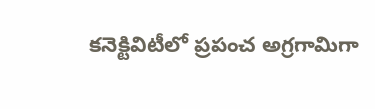కనెక్టివిటీలో ప్రపంచ అగ్రగామిగా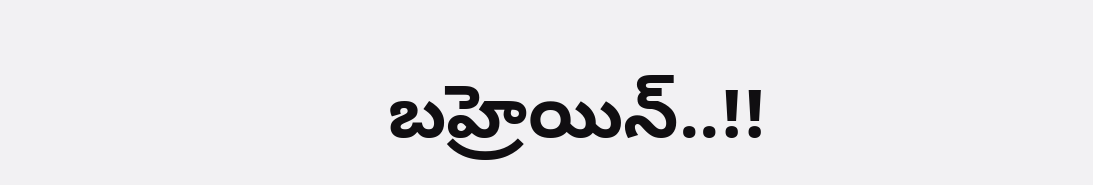బహ్రెయిన్..!!